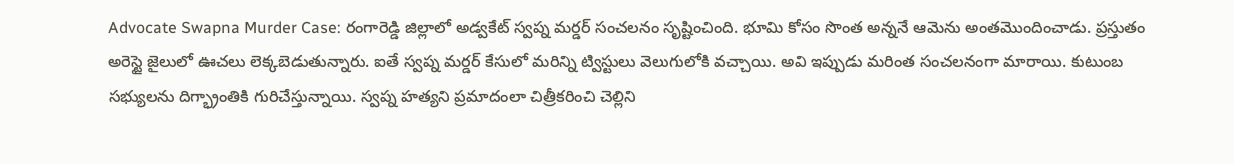Advocate Swapna Murder Case: రంగారెడ్డి జిల్లాలో అడ్వకేట్ స్వప్న మర్డర్ సంచలనం సృష్టించింది. భూమి కోసం సొంత అన్ననే ఆమెను అంతమొందించాడు. ప్రస్తుతం అరెస్టై జైలులో ఊచలు లెక్కబెడుతున్నారు. ఐతే స్వప్న మర్డర్ కేసులో మరిన్ని ట్విస్టులు వెలుగులోకి వచ్చాయి. అవి ఇప్పుడు మరింత సంచలనంగా మారాయి. కుటుంబ సభ్యులను దిగ్భ్రాంతికి గురిచేస్తున్నాయి. స్వప్న హత్యని ప్రమాదంలా చిత్రీకరించి చెల్లిని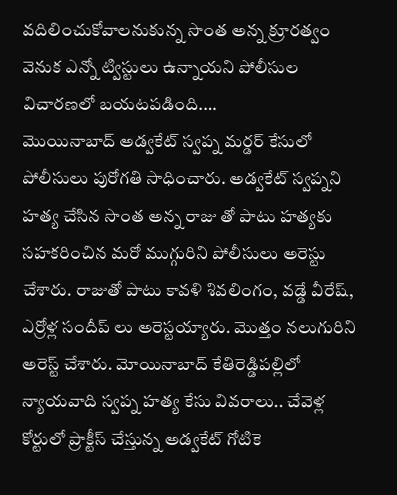వదిలించుకోవాలనుకున్న సొంత అన్న క్రూరత్వం వెనుక ఎన్నో ట్విస్టులు ఉన్నాయని పోలీసుల విచారణలో బయటపడింది.…
మొయినాబాద్ అడ్వకేట్ స్వప్న మర్డర్ కేసులో పోలీసులు పురోగతి సాధించారు. అడ్వకేట్ స్వప్నని హత్య చేసిన సొంత అన్న రాజు తో పాటు హత్యకు సహకరించిన మరో ముగ్గురిని పోలీసులు అరెస్టు చేశారు. రాజుతో పాటు కావళి శివలింగం, వడ్డే వీరేష్, ఎర్రోళ్ల సందీప్ లు అరెస్టయ్యారు. మొత్తం నలుగురిని అరెస్ట్ చేశారు. మోయినాబాద్ కేతిరెడ్డిపల్లిలో న్యాయవాది స్వప్న హత్య కేసు వివరాలు.. చేవెళ్ల కోర్టులో ప్రాక్టీస్ చేస్తున్న అడ్వకేట్ గోటికె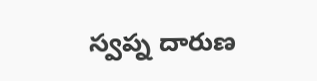స్వప్న దారుణ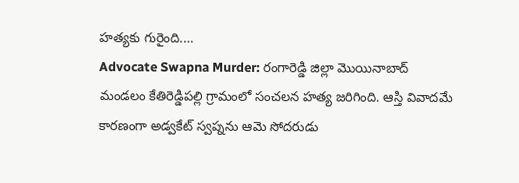హత్యకు గురైంది.…
Advocate Swapna Murder: రంగారెడ్డి జిల్లా మొయినాబాద్ మండలం కేతిరెడ్డిపల్లి గ్రామంలో సంచలన హత్య జరిగింది. ఆస్తి వివాదమే కారణంగా అడ్వకేట్ స్వప్నను ఆమె సోదరుడు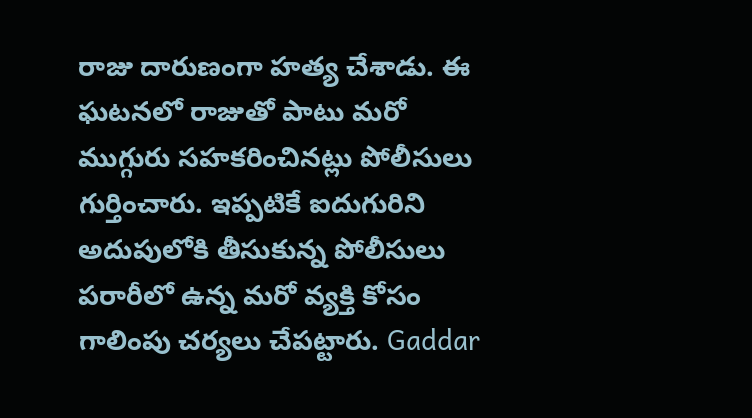రాజు దారుణంగా హత్య చేశాడు. ఈ ఘటనలో రాజుతో పాటు మరో ముగ్గురు సహకరించినట్లు పోలీసులు గుర్తించారు. ఇప్పటికే ఐదుగురిని అదుపులోకి తీసుకున్న పోలీసులు పరారీలో ఉన్న మరో వ్యక్తి కోసం గాలింపు చర్యలు చేపట్టారు. Gaddar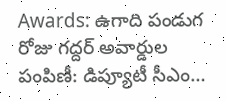Awards: ఉగాది పండుగ రోజు గద్దర్ అవార్డుల పంపిణీ: డిప్యూటీ సీఎం…